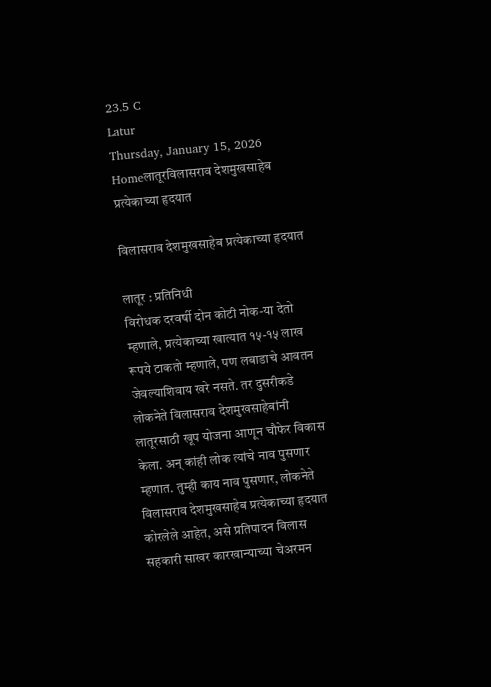23.5 C
Latur
Thursday, January 15, 2026
Homeलातूरविलासराव देशमुखसाहेब प्रत्येकाच्या हृदयात

विलासराव देशमुखसाहेब प्रत्येकाच्या हृदयात

लातूर : प्रतिनिधी
विरोधक दरवर्षी दोन कोटी नोक-या देतो म्हणाले, प्रत्येकाच्या खात्यात १५-१५ लाख रूपये टाकतो म्हणाले, पण लबाडाचे आवतन जेवल्याशिवाय खरे नसते. तर दुसरीकडे लोकनेते विलासराव देशमुखसाहेबांनी लातूरसाठी खूप योजना आणून चौफेर विकास केला. अन् कांही लोक त्यांचे नाव पुसणार म्हणात. तुम्ही काय नाव पुसणार, लोकनेते विलासराव देशमुखसाहेब प्रत्येकाच्या हृदयात कोरलेले आहेत, असे प्रतिपादन विलास सहकारी साखर कारखान्याच्या चेअरमन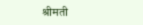श्रीमती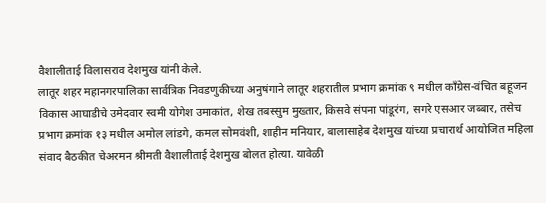वैशालीताई विलासराव देशमुख यांनी केले.
लातूर शहर महानगरपालिका सार्वत्रिक निवडणुकीच्या अनुषंगाने लातूर शहरातील प्रभाग क्रमांक ९ मधील काँग्रेस-वंचित बहूजन विकास आघाडीचे उमेदवार स्वमी योगेश उमाकांत, शेख तबस्सुम मुख्तार, किसवे संपना पांडूरंग, सगरे एसआर जब्बार, तसेच प्रभाग क्रमांक १३ मधील अमोल लांडगे, कमल सोमवंशी, शाहीन मनियार, बालासाहेब देशमुख यांच्या प्रचारार्थ आयोजित महिला संवाद बैठकीत चेअरमन श्रीमती वैशालीताई देशमुख बोलत होत्या. यावेळी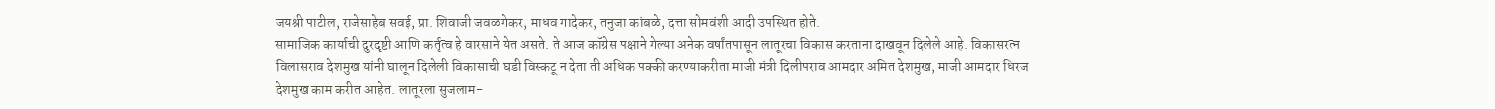जयश्री पाटील, राजेसाहेब सवई, प्रा. शिवाजी जवळगेकर, माधव गादेकर, तनुजा कांबळे, दत्ता सोमवंशी आदी उपस्थित होते.
सामाजिक कार्याची दुरदृष्टी आणि कर्तृत्व हे वारसाने येत असते. ते आज कॉग्रेस पक्षाने गेल्या अनेक वर्षांतपासून लातूरचा विकास करताना दाखवून दिलेले आहे. विकासरत्न विलासराव देशमुख यांनी घालून दिलेली विकासाची घडी विस्कटू न देता ती अधिक पक्की करण्याकरीता माजी मंत्री दिलीपराव आमदार अमित देशमुख, माजी आमदार धिरज देशमुख काम करीत आहेत. लातूरला सुजलाम-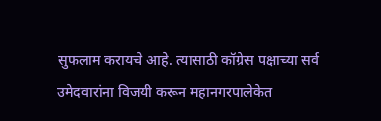सुफलाम करायचे आहे. त्यासाठी कॉग्रेस पक्षाच्या सर्व उमेदवारांना विजयी करून महानगरपालेकेत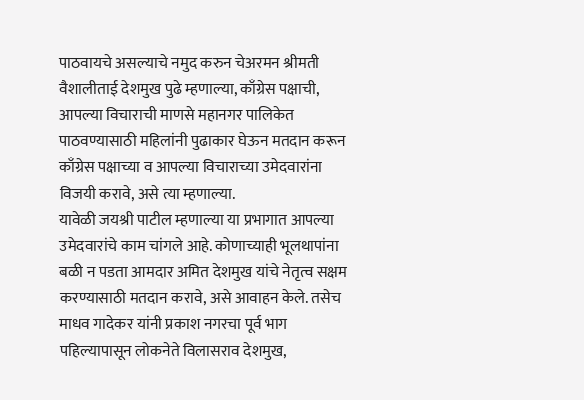पाठवायचे असल्याचे नमुद करुन चेअरमन श्रीमती वैशालीताई देशमुख पुढे म्हणाल्या, काँग्रेस पक्षाची, आपल्या विचाराची माणसे महानगर पालिकेत पाठवण्यासाठी महिलांनी पुढाकार घेऊन मतदान करून काँग्रेस पक्षाच्या व आपल्या विचाराच्या उमेदवारांना विजयी करावे, असे त्या म्हणाल्या.
यावेळी जयश्री पाटील म्हणाल्या या प्रभागात आपल्या उमेदवारांचे काम चांगले आहे. कोणाच्याही भूलथापांना बळी न पडता आमदार अमित देशमुख यांचे नेतृत्व सक्षम करण्यासाठी मतदान करावे, असे आवाहन केले. तसेच माधव गादेकर यांनी प्रकाश नगरचा पूर्व भाग पहिल्यापासून लोकनेते विलासराव देशमुख,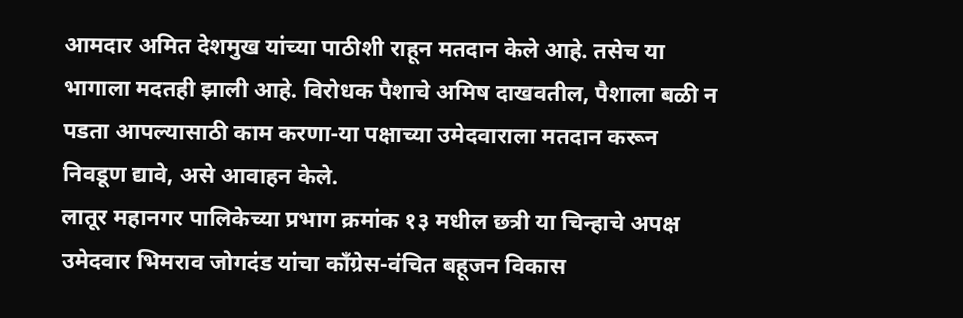आमदार अमित देशमुख यांच्या पाठीशी राहून मतदान केले आहे. तसेच या भागाला मदतही झाली आहे. विरोधक पैशाचे अमिष दाखवतील, पैशाला बळी न पडता आपल्यासाठी काम करणा-या पक्षाच्या उमेदवाराला मतदान करून निवडूण द्यावे, असे आवाहन केले.
लातूर महानगर पालिकेच्या प्रभाग क्रमांक १३ मधील छत्री या चिन्हाचे अपक्ष उमेदवार भिमराव जोगदंड यांचा काँग्रेस-वंचित बहूजन विकास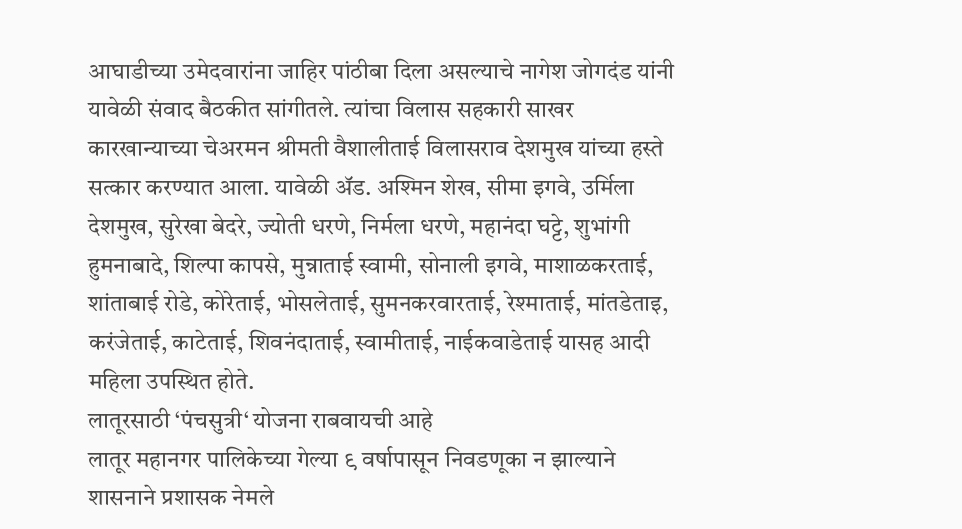आघाडीच्या उमेदवारांना जाहिर पांठीबा दिला असल्याचे नागेश जोगदंड यांनी यावेळी संवाद बैठकीत सांगीतले. त्यांचा विलास सहकारी साखर कारखान्याच्या चेअरमन श्रीमती वैशालीताई विलासराव देशमुख यांच्या हस्ते सत्कार करण्यात आला. यावेळी अ‍ॅड. अश्मिन शेख, सीमा इगवे, उर्मिला देशमुख, सुरेखा बेदरे, ज्योती धरणे, निर्मला धरणे, महानंदा घट्टे, शुभांगी हुमनाबादे, शिल्पा कापसे, मुन्नाताई स्वामी, सोनाली इगवे, माशाळकरताई, शांताबाई रोडे, कोरेताई, भोसलेताई, सुमनकरवारताई, रेश्माताई, मांतडेताइ, करंजेताई, काटेताई, शिवनंदाताई, स्वामीताई, नाईकवाडेताई यासह आदी महिला उपस्थित होते.
लातूरसाठी ‘पंचसुत्री‘ योजना राबवायची आहे
लातूर महानगर पालिकेच्या गेल्या ९ वर्षापासून निवडणूका न झाल्याने शासनाने प्रशासक नेमले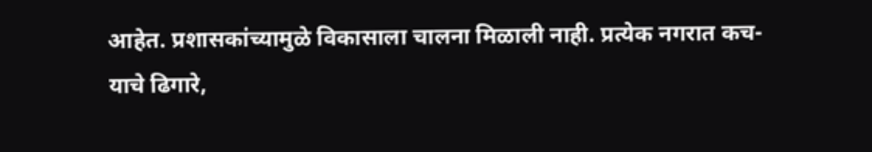आहेत. प्रशासकांच्यामुळे विकासाला चालना मिळाली नाही. प्रत्येक नगरात कच-याचे ढिगारे,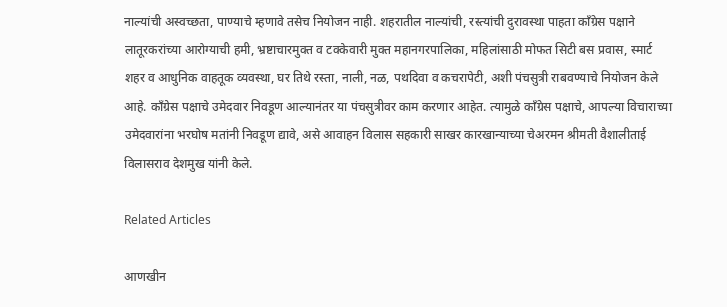नाल्यांची अस्वच्छता, पाण्याचे म्हणावे तसेच नियोजन नाही. शहरातील नाल्यांची, रस्त्यांची दुरावस्था पाहता काँग्रेस पक्षाने लातूरकरांच्या आरोग्याची हमी, भ्रष्टाचारमुक्त व टक्केवारी मुक्त महानगरपालिका, महिलांसाठी मोफत सिटी बस प्रवास, स्मार्ट शहर व आधुनिक वाहतूक व्यवस्था, घर तिथे रस्ता, नाली, नळ, पथदिवा व कचरापेटी, अशी पंचसुत्री राबवण्याचे नियोजन केले आहे. काँग्रेस पक्षाचे उमेदवार निवडूण आल्यानंतर या पंचसुत्रीवर काम करणार आहेत. त्यामुळे काँग्रेस पक्षाचे, आपल्या विचाराच्या उमेदवारांना भरघोष मतांनी निवडूण द्यावे, असे आवाहन विलास सहकारी साखर कारखान्याच्या चेअरमन श्रीमती वैशालीताई विलासराव देशमुख यांनी केले.

Related Articles

आणखीन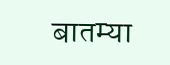बातम्या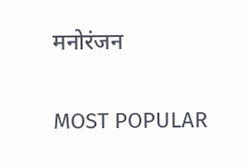मनोरंजन

MOST POPULAR